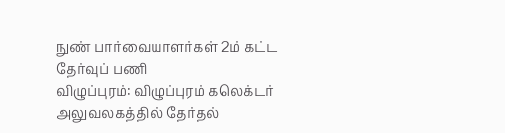நுண் பார்வையாளர்கள் 2ம் கட்ட தேர்வுப் பணி
விழுப்புரம்: விழுப்புரம் கலெக்டர் அலுவலகத்தில் தேர்தல்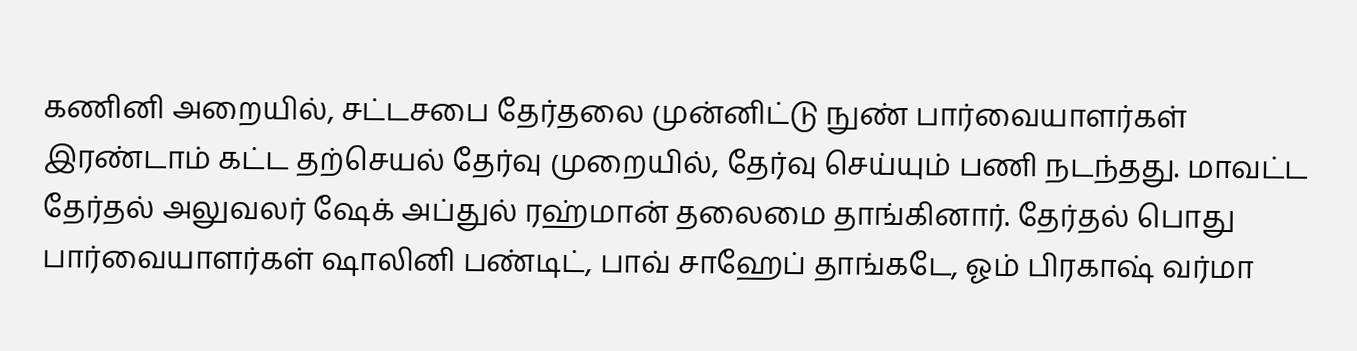கணினி அறையில், சட்டசபை தேர்தலை முன்னிட்டு நுண் பார்வையாளர்கள் இரண்டாம் கட்ட தற்செயல் தேர்வு முறையில், தேர்வு செய்யும் பணி நடந்தது. மாவட்ட தேர்தல் அலுவலர் ஷேக் அப்துல் ரஹ்மான் தலைமை தாங்கினார். தேர்தல் பொது பார்வையாளர்கள் ஷாலினி பண்டிட், பாவ் சாஹேப் தாங்கடே, ஓம் பிரகாஷ் வர்மா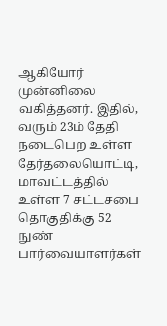ஆகியோர் முன்னிலை வகித்தனர். இதில், வரும் 23ம் தேதி நடைபெற உள்ள தேர்தலையொட்டி, மாவட்டத்தில் உள்ள 7 சட்டசபை தொகுதிக்கு 52 நுண் பார்வையாளர்கள்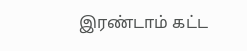இரண்டாம் கட்ட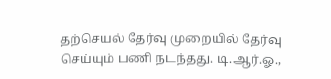தற்செயல் தேர்வு முறையில் தேர்வு செய்யும் பணி நடந்தது. டி.ஆர்.ஓ.,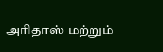அரிதாஸ் மற்றும்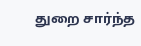துறை சார்ந்த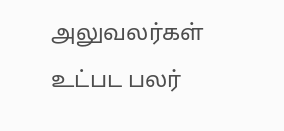அலுவலர்கள் உட்பட பலர்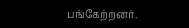பங்கேற்றனர்.